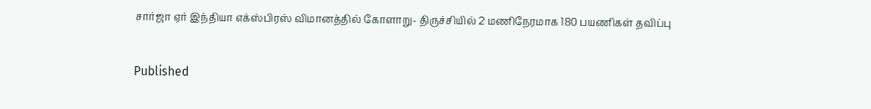சார்ஜா ஏர் இந்தியா எக்ஸ்பிரஸ் விமானத்தில் கோளாறு- திருச்சியில் 2 மணிநேரமாக 180 பயணிகள் தவிப்பு

Published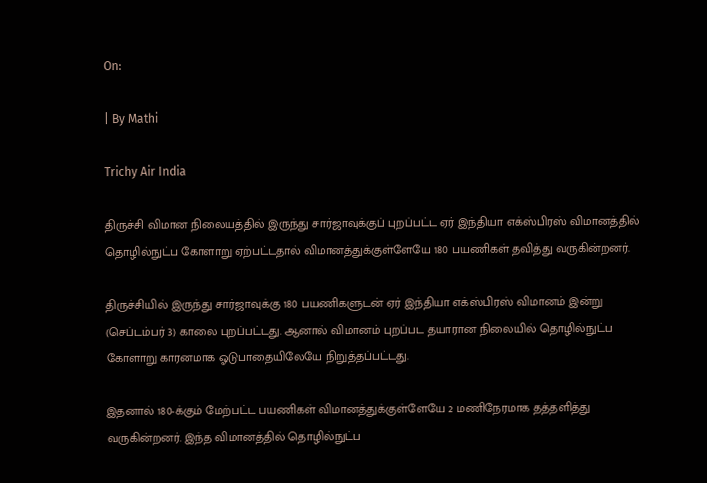On:

| By Mathi

Trichy Air India

திருச்சி விமான நிலையத்தில் இருந்து சார்ஜாவுக்குப் புறப்பட்ட ஏர் இந்தியா எக்ஸ்பிரஸ் விமானத்தில் தொழில்நுட்ப கோளாறு ஏற்பட்டதால் விமானத்துக்குள்ளேயே 180 பயணிகள் தவித்து வருகின்றனர்.

திருச்சியில் இருந்து சார்ஜாவுக்கு 180 பயணிகளுடன் ஏர் இந்தியா எக்ஸ்பிரஸ் விமானம் இன்று (செப்டம்பர் 3) காலை புறப்பட்டது. ஆனால் விமானம் புறப்பட தயாரான நிலையில் தொழில்நுட்ப கோளாறு காரனமாக ஓடுபாதையிலேயே நிறுத்தப்பட்டது.

இதனால் 180-க்கும் மேற்பட்ட பயணிகள் விமானத்துக்குள்ளேயே 2 மணிநேரமாக தத்தளித்து வருகின்றனர். இந்த விமானத்தில் தொழில்நுட்ப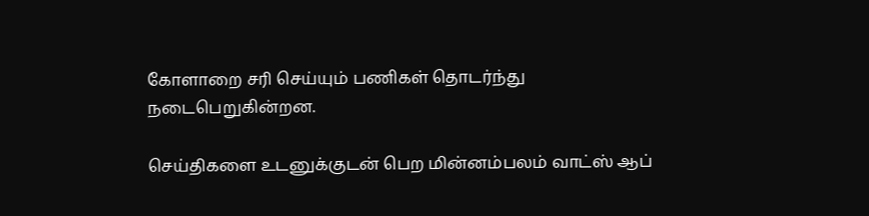கோளாறை சரி செய்யும் பணிகள் தொடர்ந்து நடைபெறுகின்றன.

செய்திகளை உடனுக்குடன் பெற மின்னம்பலம் வாட்ஸ் ஆப்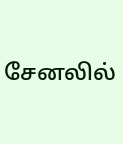சேனலில்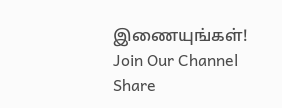இணையுங்கள்!
Join Our Channel
Share